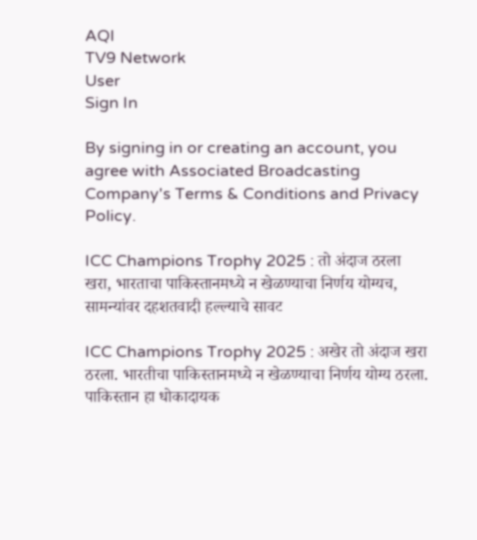AQI
TV9 Network
User
Sign In

By signing in or creating an account, you agree with Associated Broadcasting Company's Terms & Conditions and Privacy Policy.

ICC Champions Trophy 2025 : तो अंदाज ठरला खरा, भारताचा पाकिस्तानमध्ये न खेळण्याचा निर्णय योग्यच, सामन्यांवर दहशतवादी हल्ल्याचे सावट

ICC Champions Trophy 2025 : अखेर तो अंदाज खरा ठरला. भारतीचा पाकिस्तानमध्ये न खेळण्याचा निर्णय योग्य ठरला. पाकिस्तान हा धोकादायक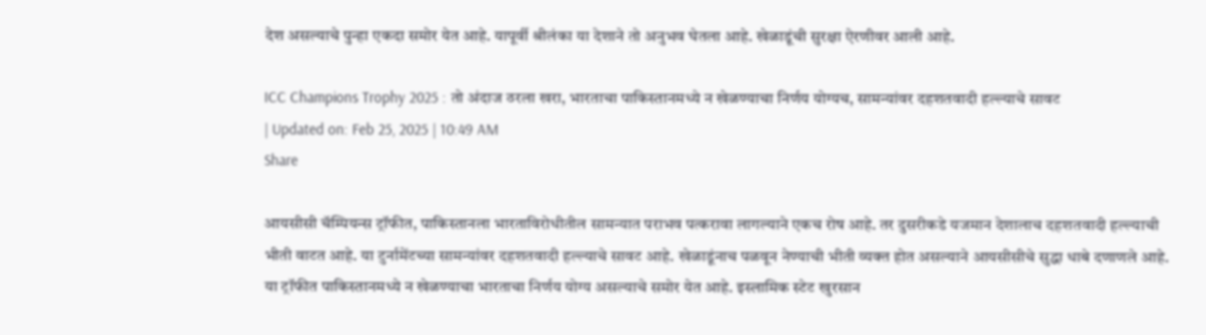देश असल्याचे पुन्हा एकदा समोर येत आहे. यापूर्वी श्रीलंका या देशाने तो अनुभव घेतला आहे. खेळाडूंची सुरक्षा ऐरणीवर आली आहे.

ICC Champions Trophy 2025 : तो अंदाज ठरला खरा, भारताचा पाकिस्तानमध्ये न खेळण्याचा निर्णय योग्यच, सामन्यांवर दहशतवादी हल्ल्याचे सावट
| Updated on: Feb 25, 2025 | 10:49 AM
Share

आयसीसी चॅम्पियन्स ट्रॉफीत, पाकिस्तानला भारताविरोधीतील सामन्यात पराभव पत्करावा लागल्याने एकच रोष आहे. तर दुसरीकडे यजमान देशालाच दहशतवादी हल्ल्याची भीती वाटत आहे. या टुर्नामेंटच्या सामन्यांवर दहशतवादी हल्ल्याचे सावट आहे. खेळाडूंनाच पळवून नेण्याची भीती व्यक्त होत असल्याने आयसीसीचे सुद्धा धाबे दणाणले आहे. या ट्रॉफीत पाकिस्तानमध्ये न खेळण्याचा भारताचा निर्णय योग्य असल्याचे समोर येत आहे. इस्लामिक स्टेट खुरसान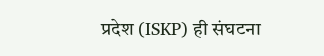प्रदेश (ISKP) ही संघटना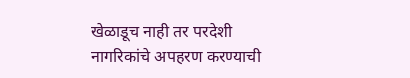खेळाडूच नाही तर परदेशी नागरिकांचे अपहरण करण्याची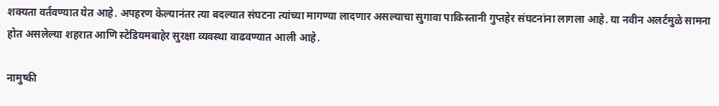शक्यता वर्तवण्यात येत आहे. अपहरण केल्यानंतर त्या बदल्यात संघटना त्यांच्या मागण्या लादणार असल्याचा सुगावा पाकिस्तानी गुप्तहेर संघटनांना लागला आहे. या नवीन अलर्टमुळे सामना होत असलेल्या शहरात आणि स्टेडियमबाहेर सुरक्षा व्यवस्था वाढवण्यात आली आहे.

नामुष्की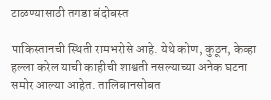टाळण्यासाठी तगडा बंदोबस्त

पाकिस्तानची स्थिती रामभरोसे आहे. येथे कोण, कुठून, केव्हा हल्ला करेल याची काहीची शाश्वती नसल्याच्या अनेक घटना समोर आल्या आहेत. तालिबानसोबत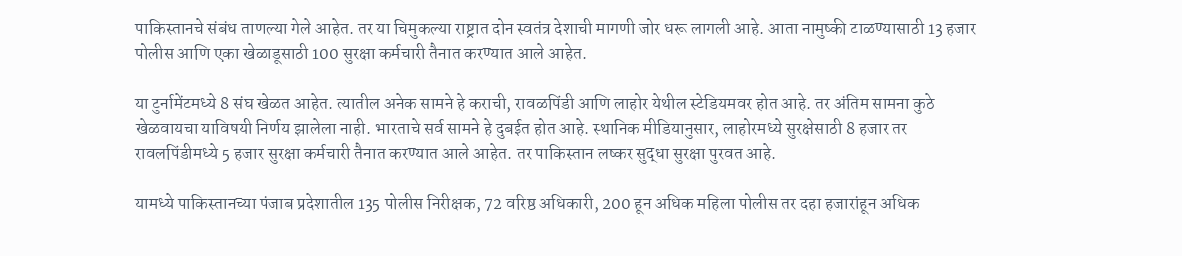पाकिस्तानचे संबंध ताणल्या गेले आहेत. तर या चिमुकल्या राष्ट्रात दोन स्वतंत्र देशाची मागणी जोर धरू लागली आहे. आता नामुष्की टाळण्यासाठी 13 हजार पोलीस आणि एका खेळाडूसाठी 100 सुरक्षा कर्मचारी तैनात करण्यात आले आहेत.

या टुर्नामेंटमध्ये 8 संघ खेळत आहेत. त्यातील अनेक सामने हे कराची, रावळपिंडी आणि लाहोर येथील स्टेडियमवर होत आहे. तर अंतिम सामना कुठे खेळवायचा याविषयी निर्णय झालेला नाही. भारताचे सर्व सामने हे दुबईत होत आहे. स्थानिक मीडियानुसार, लाहोरमध्ये सुरक्षेसाठी 8 हजार तर रावलपिंडीमध्ये 5 हजार सुरक्षा कर्मचारी तैनात करण्यात आले आहेत. तर पाकिस्तान लष्कर सुद्धा सुरक्षा पुरवत आहे.

यामध्ये पाकिस्तानच्या पंजाब प्रदेशातील 135 पोलीस निरीक्षक, 72 वरिष्ठ अधिकारी, 200 हून अधिक महिला पोलीस तर दहा हजारांहून अधिक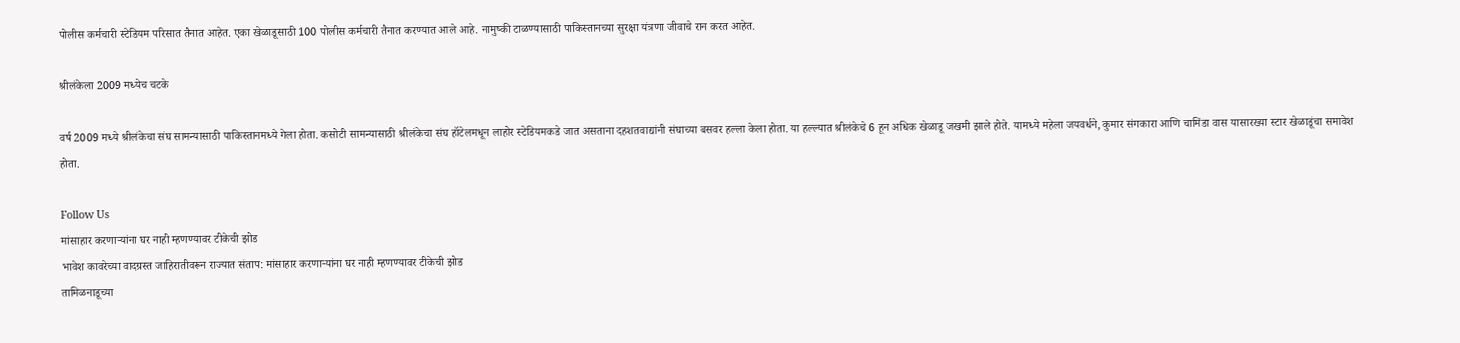पोलीस कर्मचारी स्टेडियम परिसात तैनात आहेत. एका खेळाडूसाठी 100 पोलीस कर्मचारी तैनात करण्यात आले आहे. नामुष्की टाळण्यासाठी पाकिस्तानच्या सुरक्षा यंत्रणा जीवाचे रान करत आहेत.

श्रीलंकेला 2009 मध्येच चटके

वर्ष 2009 मध्ये श्रीलंकेचा संघ सामन्यासाठी पाकिस्तानमध्ये गेला होता. कसोटी सामन्यासाठी श्रीलंकेचा संघ हॉटेलमधून लाहोर स्टेडियमकडे जात असताना दहशतवाद्यांनी संघाच्या बसवर हल्ला केला होता. या हल्ल्यात श्रीलंकेचे 6 हून अधिक खेळाडू जखमी झाले होते. यामध्ये महेला जयवर्धने, कुमार संगकारा आणि चामिंडा वास यासारख्या स्टार खेळाडूंचा समावेश होता.

Follow Us
मांसाहार करणाऱ्यांना घर नाही म्हणण्यावर टीकेची झोड
भावेश कावरेच्या वादग्रस्त जाहिरातीवरून राज्यात संताप: मांसाहार करणाऱ्यांना घर नाही म्हणण्यावर टीकेची झोड
तामिळनाडूच्या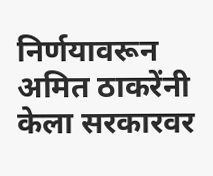निर्णयावरून अमित ठाकरेंनी केला सरकारवर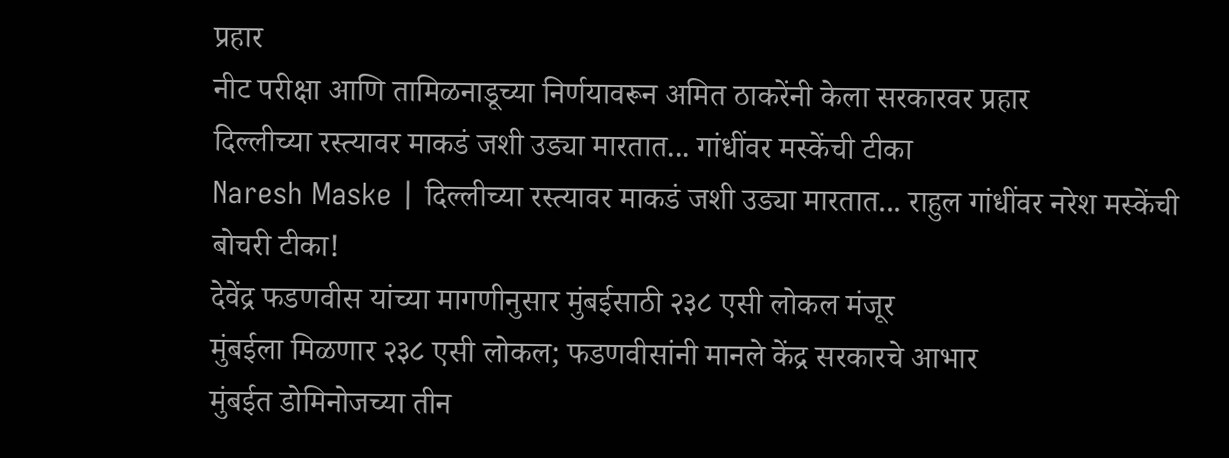प्रहार
नीट परीक्षा आणि तामिळनाडूच्या निर्णयावरून अमित ठाकरेंनी केला सरकारवर प्रहार
दिल्लीच्या रस्त्यावर माकडं जशी उड्या मारतात... गांधींवर मस्केंची टीका
Naresh Maske | दिल्लीच्या रस्त्यावर माकडं जशी उड्या मारतात... राहुल गांधींवर नरेश मस्केंची बोचरी टीका!
देवेंद्र फडणवीस यांच्या मागणीनुसार मुंबईसाठी २३८ एसी लोकल मंजूर
मुंबईला मिळणार २३८ एसी लोकल; फडणवीसांनी मानले केंद्र सरकारचे आभार
मुंबईत डोमिनोजच्या तीन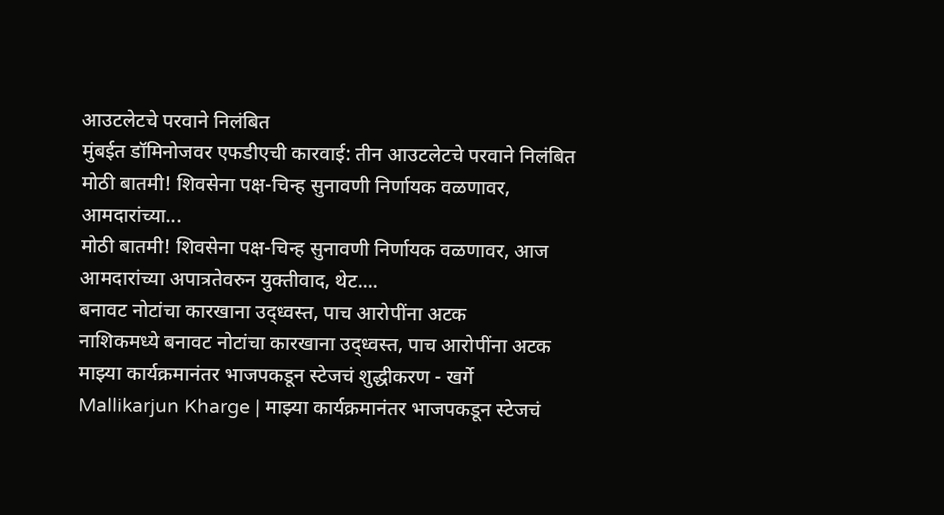आउटलेटचे परवाने निलंबित
मुंबईत डॉमिनोजवर एफडीएची कारवाई: तीन आउटलेटचे परवाने निलंबित
मोठी बातमी! शिवसेना पक्ष-चिन्ह सुनावणी निर्णायक वळणावर, आमदारांच्या...
मोठी बातमी! शिवसेना पक्ष-चिन्ह सुनावणी निर्णायक वळणावर, आज आमदारांच्या अपात्रतेवरुन युक्तीवाद, थेट....
बनावट नोटांचा कारखाना उद्ध्वस्त, पाच आरोपींना अटक
नाशिकमध्ये बनावट नोटांचा कारखाना उद्ध्वस्त, पाच आरोपींना अटक
माझ्या कार्यक्रमानंतर भाजपकडून स्टेजचं शुद्धीकरण - खर्गे
Mallikarjun Kharge | माझ्या कार्यक्रमानंतर भाजपकडून स्टेजचं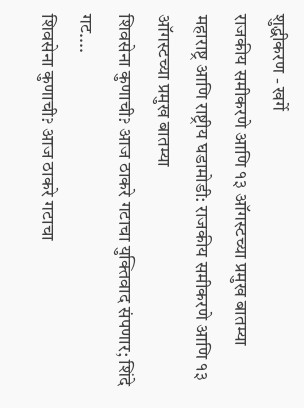शुद्धीकरण - खर्गे
राजकीय समीकरणे आणि १३ ऑगस्टच्या प्रमुख बातम्या
महाराष्ट्र आणि राष्ट्रीय घडामोडी: राजकीय समीकरणे आणि १३ ऑगस्टच्या प्रमुख बातम्या
शिवसेना कुणाची? आज ठाकरे गटाचा युक्तिवाद संपणार; शिंदे गट....
शिवसेना कुणाची? आज ठाकरे गटाचा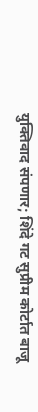युक्तिवाद संपणार; शिंदे गट सुप्रीम कोर्टात बाजू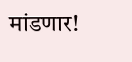मांडणार!